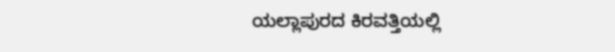ಯಲ್ಲಾಪುರದ ಕಿರವತ್ತಿಯಲ್ಲಿ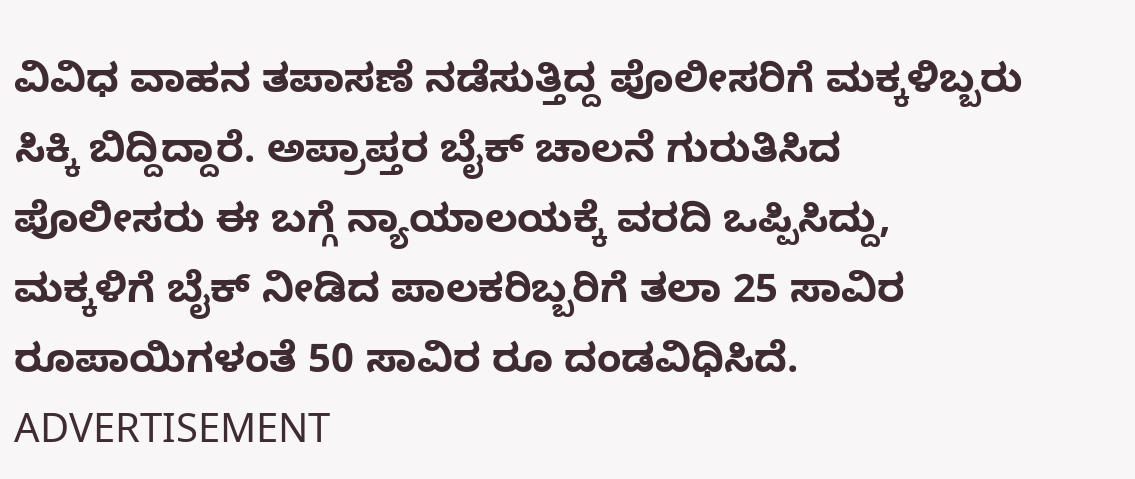ವಿವಿಧ ವಾಹನ ತಪಾಸಣೆ ನಡೆಸುತ್ತಿದ್ದ ಪೊಲೀಸರಿಗೆ ಮಕ್ಕಳಿಬ್ಬರು ಸಿಕ್ಕಿ ಬಿದ್ದಿದ್ದಾರೆ. ಅಪ್ರಾಪ್ತರ ಬೈಕ್ ಚಾಲನೆ ಗುರುತಿಸಿದ ಪೊಲೀಸರು ಈ ಬಗ್ಗೆ ನ್ಯಾಯಾಲಯಕ್ಕೆ ವರದಿ ಒಪ್ಪಿಸಿದ್ದು, ಮಕ್ಕಳಿಗೆ ಬೈಕ್ ನೀಡಿದ ಪಾಲಕರಿಬ್ಬರಿಗೆ ತಲಾ 25 ಸಾವಿರ ರೂಪಾಯಿಗಳಂತೆ 50 ಸಾವಿರ ರೂ ದಂಡವಿಧಿಸಿದೆ.
ADVERTISEMENT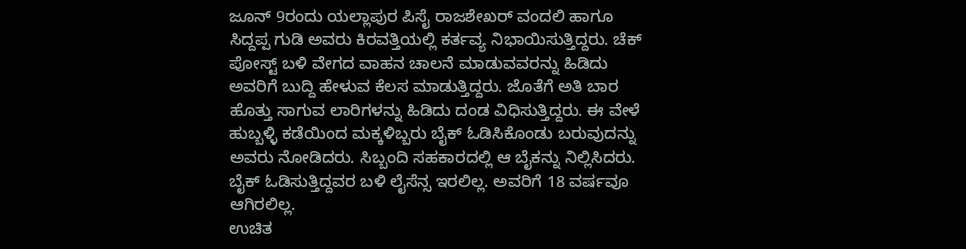ಜೂನ್ 9ರಂದು ಯಲ್ಲಾಪುರ ಪಿಸೈ ರಾಜಶೇಖರ್ ವಂದಲಿ ಹಾಗೂ ಸಿದ್ದಪ್ಪ ಗುಡಿ ಅವರು ಕಿರವತ್ತಿಯಲ್ಲಿ ಕರ್ತವ್ಯ ನಿಭಾಯಿಸುತ್ತಿದ್ದರು. ಚೆಕ್ ಪೋಸ್ಟ್ ಬಳಿ ವೇಗದ ವಾಹನ ಚಾಲನೆ ಮಾಡುವವರನ್ನು ಹಿಡಿದು ಅವರಿಗೆ ಬುದ್ದಿ ಹೇಳುವ ಕೆಲಸ ಮಾಡುತ್ತಿದ್ದರು. ಜೊತೆಗೆ ಅತಿ ಬಾರ ಹೊತ್ತು ಸಾಗುವ ಲಾರಿಗಳನ್ನು ಹಿಡಿದು ದಂಡ ವಿಧಿಸುತ್ತಿದ್ದರು. ಈ ವೇಳೆ ಹುಬ್ಬಳ್ಳಿ ಕಡೆಯಿಂದ ಮಕ್ಕಳಿಬ್ಬರು ಬೈಕ್ ಓಡಿಸಿಕೊಂಡು ಬರುವುದನ್ನು ಅವರು ನೋಡಿದರು. ಸಿಬ್ಬಂದಿ ಸಹಕಾರದಲ್ಲಿ ಆ ಬೈಕನ್ನು ನಿಲ್ಲಿಸಿದರು. ಬೈಕ್ ಓಡಿಸುತ್ತಿದ್ದವರ ಬಳಿ ಲೈಸೆನ್ಸ ಇರಲಿಲ್ಲ. ಅವರಿಗೆ 18 ವರ್ಷವೂ ಆಗಿರಲಿಲ್ಲ.
ಉಚಿತ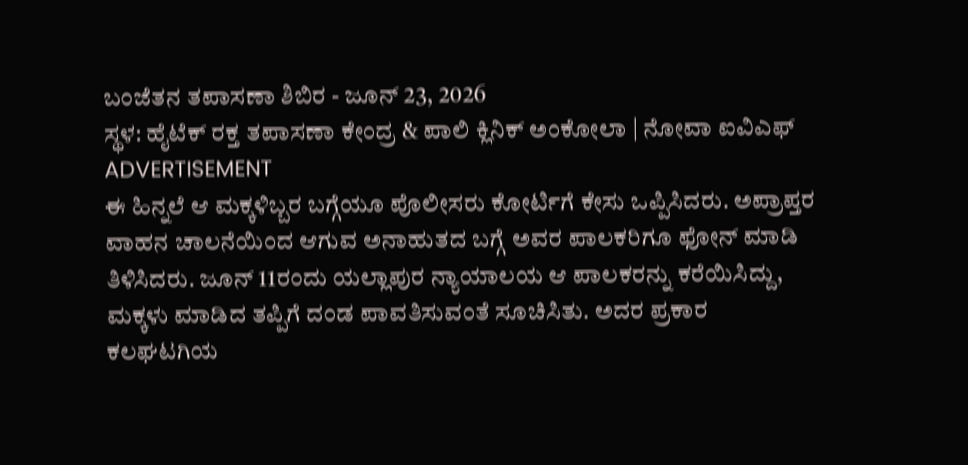ಬಂಜೆತನ ತಪಾಸಣಾ ಶಿಬಿರ - ಜೂನ್ 23, 2026
ಸ್ಥಳ: ಹೈಟೆಕ್ ರಕ್ತ ತಪಾಸಣಾ ಕೇಂದ್ರ & ಪಾಲಿ ಕ್ಲಿನಿಕ್ ಅಂಕೋಲಾ | ನೋವಾ ಐವಿಎಫ್
ADVERTISEMENT
ಈ ಹಿನ್ನಲೆ ಆ ಮಕ್ಕಳಿಬ್ಬರ ಬಗ್ಗೆಯೂ ಪೊಲೀಸರು ಕೋರ್ಟಿಗೆ ಕೇಸು ಒಪ್ಪಿಸಿದರು. ಅಪ್ರಾಪ್ತರ ವಾಹನ ಚಾಲನೆಯಿಂದ ಆಗುವ ಅನಾಹುತದ ಬಗ್ಗೆ ಅವರ ಪಾಲಕರಿಗೂ ಫೋನ್ ಮಾಡಿ ತಿಳಿಸಿದರು. ಜೂನ್ 11ರಂದು ಯಲ್ಲಾಪುರ ನ್ಯಾಯಾಲಯ ಆ ಪಾಲಕರನ್ನು ಕರೆಯಿಸಿದ್ದು, ಮಕ್ಕಳು ಮಾಡಿದ ತಪ್ಪಿಗೆ ದಂಡ ಪಾವತಿಸುವಂತೆ ಸೂಚಿಸಿತು. ಅದರ ಪ್ರಕಾರ ಕಲಘಟಗಿಯ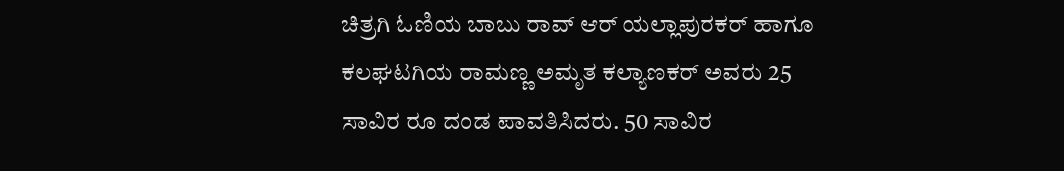ಚಿತ್ರಗಿ ಓಣಿಯ ಬಾಬು ರಾವ್ ಆರ್ ಯಲ್ಲಾಪುರಕರ್ ಹಾಗೂ ಕಲಘಟಗಿಯ ರಾಮಣ್ಣ ಅಮೃತ ಕಲ್ಯಾಣಕರ್ ಅವರು 25 ಸಾವಿರ ರೂ ದಂಡ ಪಾವತಿಸಿದರು. 50 ಸಾವಿರ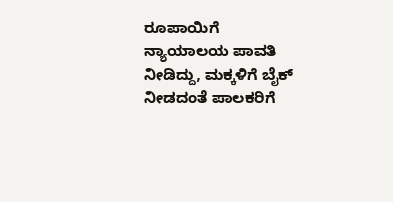ರೂಪಾಯಿಗೆ ನ್ಯಾಯಾಲಯ ಪಾವತಿ ನೀಡಿದ್ದು, ಮಕ್ಕಳಿಗೆ ಬೈಕ್ ನೀಡದಂತೆ ಪಾಲಕರಿಗೆ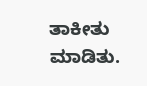ತಾಕೀತು ಮಾಡಿತು.